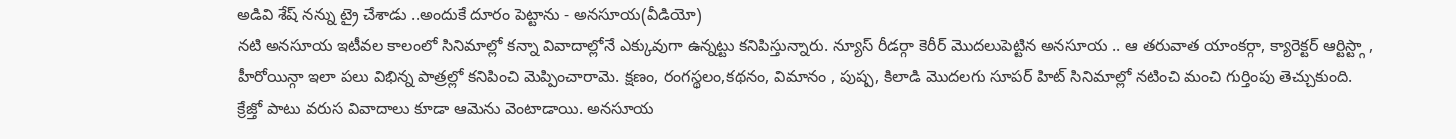అడివి శేష్ నన్ను ట్రై చేశాడు ..అందుకే దూరం పెట్టాను - అనసూయ(వీడియో)
నటి అనసూయ ఇటీవల కాలంలో సినిమాల్లో కన్నా వివాదాల్లోనే ఎక్కువుగా ఉన్నట్టు కనిపిస్తున్నారు. న్యూస్ రీడర్గా కెరీర్ మొదలుపెట్టిన అనసూయ .. ఆ తరువాత యాంకర్గా, క్యారెక్టర్ ఆర్టిస్ట్గా , హీరోయిన్గా ఇలా పలు విభిన్న పాత్రల్లో కనిపించి మెప్పించారామె. క్షణం, రంగస్థలం,కథనం, విమానం , పుష్ప, కిలాడి మొదలగు సూపర్ హిట్ సినిమాల్లో నటించి మంచి గుర్తింపు తెచ్చుకుంది.
క్రేజ్తో పాటు వరుస వివాదాలు కూడా ఆమెను వెంటాడాయి. అనసూయ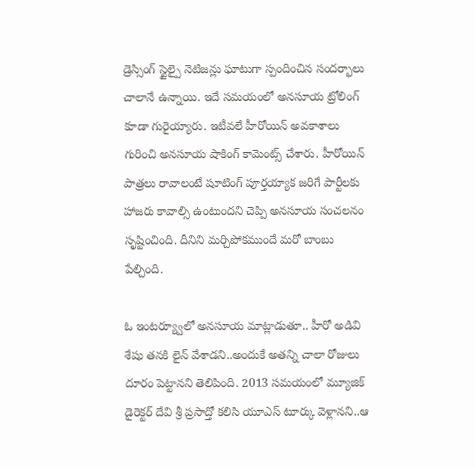డ్రెస్సింగ్ స్టైల్పై నెటిజన్లు ఘాటుగా స్పందించిన సందర్భాలు చాలానే ఉన్నాయి. ఇదే సమయంలో అనసూయ ట్రోలింగ్ కూడా గురైయ్యారు. ఇటీవలే హీరోయిన్ అవకాశాలు గురించి అనసూయ షాకింగ్ కామెంట్స్ చేశారు. హీరోయిన్ పాత్రలు రావాలంటే షూటింగ్ పూర్తయ్యాక జరిగే పార్టీలకు హాజరు కావాల్సి ఉంటుందని చెప్పి అనసూయ సంచలనం సృష్టించింది. దీనిని మర్చిపోకముందే మరో బాంబు పేల్చింది.

ఓ ఇంటర్య్వూలో అనసూయ మాట్లాడుతూ.. హీరో అడివి శేషు తనకి లైన్ వేశాడని..అందుకే అతన్ని చాలా రోజులు దూరం పెట్టానని తెలిపింది. 2013 సమయంలో మ్యూజిక్ డైరెక్టర్ దేవి శ్రీ ప్రసాద్తో కలిసి యూఎస్ టూర్కు వెళ్లానని..ఆ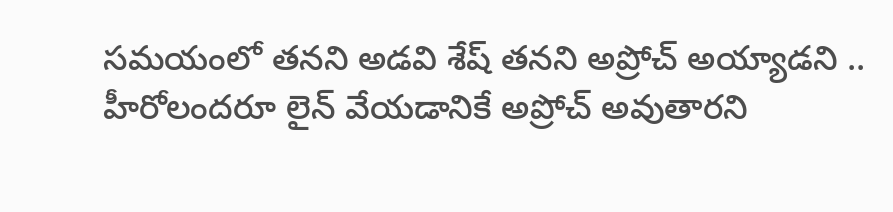సమయంలో తనని అడవి శేష్ తనని అప్రోచ్ అయ్యాడని .. హీరోలందరూ లైన్ వేయడానికే అప్రోచ్ అవుతారని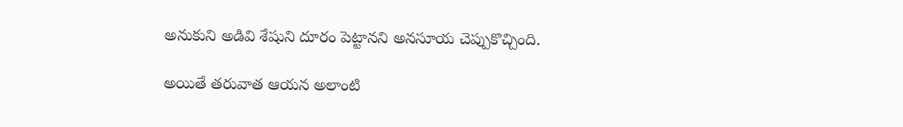అనుకుని అడివి శేషుని దూరం పెట్టానని అనసూయ చెప్పుకొచ్చింది.

అయితే తరువాత ఆయన అలాంటి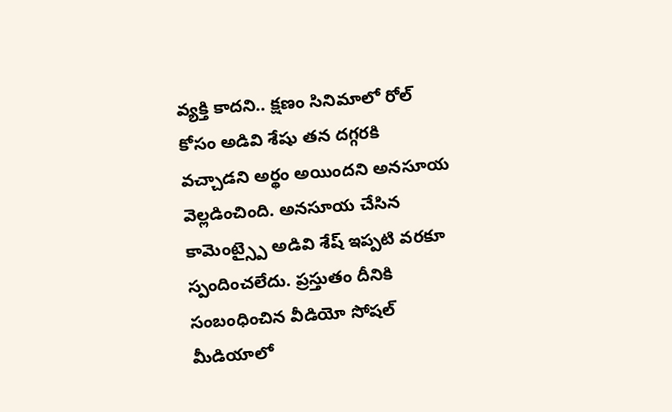వ్యక్తి కాదని.. క్షణం సినిమాలో రోల్ కోసం అడివి శేషు తన దగ్గరకి వచ్చాడని అర్థం అయిందని అనసూయ వెల్లడించింది. అనసూయ చేసిన కామెంట్స్పై అడివి శేష్ ఇప్పటి వరకూ స్పందించలేదు. ప్రస్తుతం దీనికి సంబంధించిన వీడియో సోషల్ మీడియాలో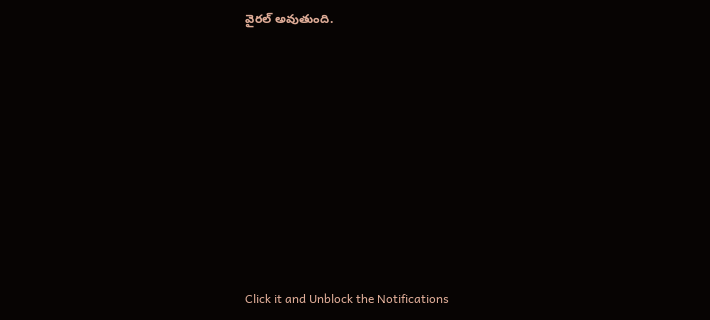వైరల్ అవుతుంది.












Click it and Unblock the Notifications